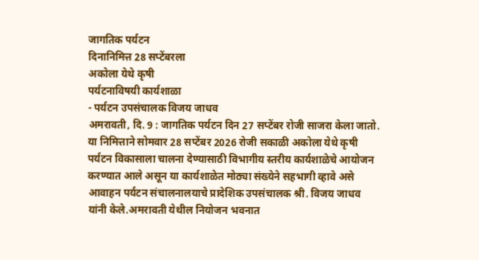जागतिक पर्यटन
दिनानिमित्त 28 सप्टेंबरला
अकोला येथे कृषी
पर्यटनाविषयी कार्यशाळा
- पर्यटन उपसंचालक विजय जाधव
अमरावती, दि. 9 : जागतिक पर्यटन दिन 27 सप्टेंबर रोजी साजरा केला जातो. या निमित्ताने सोमवार 28 सप्टेंबर 2026 रोजी सकाळी अकोला येथे कृषी पर्यटन विकासाला चालना देण्यासाठी विभागीय स्तरीय कार्यशाळेचे आयोजन करण्यात आले असून या कार्यशाळेत मोठ्या संख्येने सहभागी व्हावे असे आवाहन पर्यटन संचालनालयाचे प्रादेशिक उपसंचालक श्री. विजय जाधव यांनी केले.अमरावती येथील नियोजन भवनात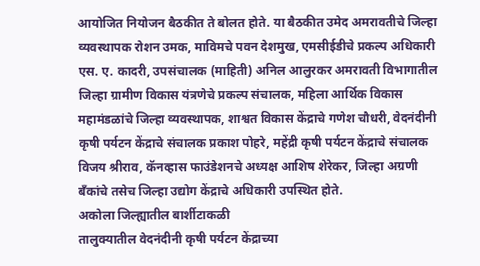आयोजित नियोजन बैठकीत ते बोलत होते. या बैठकीत उमेद अमरावतीचे जिल्हा व्यवस्थापक रोशन उमक, माविमचे पवन देशमुख, एमसीईडीचे प्रकल्प अधिकारी एस. ए. कादरी, उपसंचालक (माहिती) अनिल आलुरकर अमरावती विभागातील जिल्हा ग्रामीण विकास यंत्रणेचे प्रकल्प संचालक, महिला आर्थिक विकास महामंडळांचे जिल्हा व्यवस्थापक, शाश्वत विकास केंद्राचे गणेश चौधरी, वेदनंदीनी कृषी पर्यटन केंद्राचे संचालक प्रकाश पोहरे, महेंद्री कृषी पर्यटन केंद्राचे संचालक विजय श्रीराव, कॅनव्हास फाउंडेशनचे अध्यक्ष आशिष शेरेकर, जिल्हा अग्रणी बँकांचे तसेच जिल्हा उद्योग केंद्राचे अधिकारी उपस्थित होते.
अकोला जिल्ह्यातील बार्शीटाकळी
तालुक्यातील वेदनंदीनी कृषी पर्यटन केंद्राच्या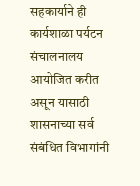सहकार्याने ही कार्यशाळा पर्यटन संचालनालय
आयोजित करीत असून यासाठी
शासनाच्या सर्व संबंधित विभागांनी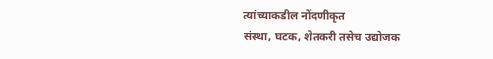त्यांच्याकडील नोंदणीकृत
संस्था, घटक, शेतकरी तसेच उद्योजक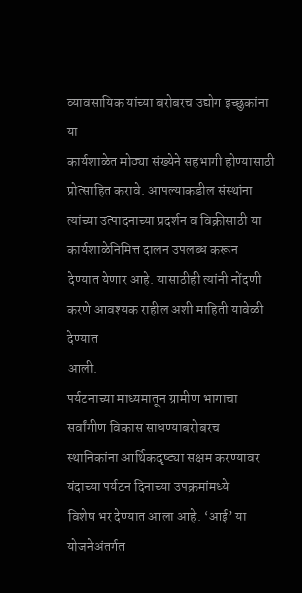व्यावसायिक यांच्या बरोबरच उद्योग इच्छुकांना या
कार्यशाळेत मोठ्या संख्येने सहभागी होण्यासाठी प्रोत्साहित करावे. आपल्याकडील संस्थांना
त्यांच्या उत्पादनाच्या प्रदर्शन व विक्रीसाठी या कार्यशाळेनिमित्त दालन उपलब्ध करून
देण्यात येणार आहे. यासाठीही त्यांनी नोंदणी करणे आवश्यक राहील अशी माहिती यावेळी देण्यात
आली.
पर्यटनाच्या माध्यमातून ग्रामीण भागाचा सर्वांगीण विकास साधण्याबरोबरच
स्थानिकांना आर्थिकदृष्ट्या सक्षम करण्यावर यंदाच्या पर्यटन दिनाच्या उपक्रमांमध्ये
विशेष भर देण्यात आला आहे. ‘आई’ या योजनेअंतर्गत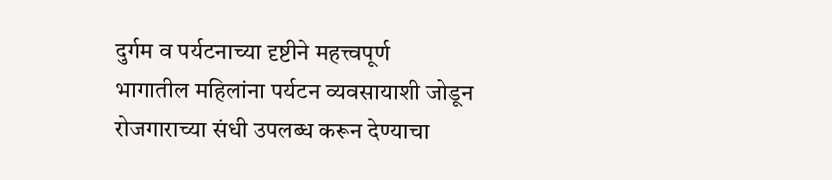दुर्गम व पर्यटनाच्या दृष्टीने महत्त्वपूर्ण
भागातील महिलांना पर्यटन व्यवसायाशी जोडून रोजगाराच्या संधी उपलब्ध करून देण्याचा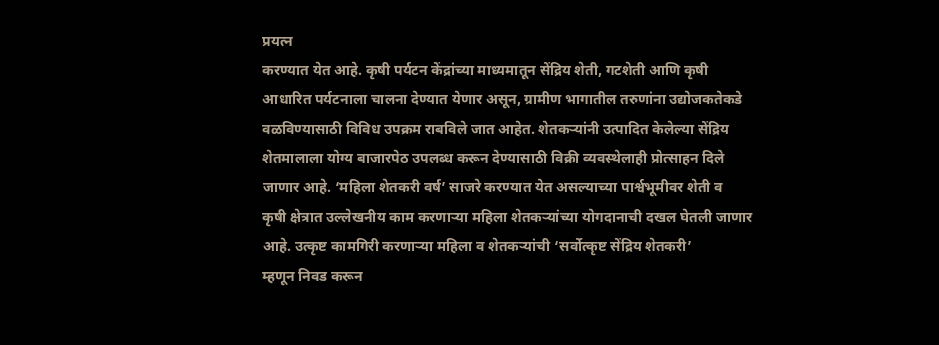प्रयत्न
करण्यात येत आहे. कृषी पर्यटन केंद्रांच्या माध्यमातून सेंद्रिय शेती, गटशेती आणि कृषी
आधारित पर्यटनाला चालना देण्यात येणार असून, ग्रामीण भागातील तरुणांना उद्योजकतेकडे
वळविण्यासाठी विविध उपक्रम राबविले जात आहेत. शेतकऱ्यांनी उत्पादित केलेल्या सेंद्रिय
शेतमालाला योग्य बाजारपेठ उपलब्ध करून देण्यासाठी विक्री व्यवस्थेलाही प्रोत्साहन दिले
जाणार आहे. ‘महिला शेतकरी वर्ष’ साजरे करण्यात येत असल्याच्या पार्श्वभूमीवर शेती व
कृषी क्षेत्रात उल्लेखनीय काम करणाऱ्या महिला शेतकऱ्यांच्या योगदानाची दखल घेतली जाणार
आहे. उत्कृष्ट कामगिरी करणाऱ्या महिला व शेतकऱ्यांची ‘सर्वोत्कृष्ट सेंद्रिय शेतकरी’
म्हणून निवड करून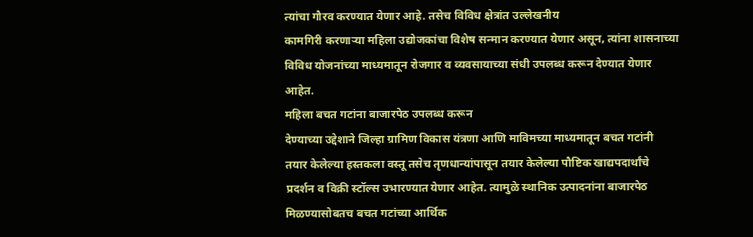त्यांचा गौरव करण्यात येणार आहे. तसेच विविध क्षेत्रांत उल्लेखनीय
कामगिरी करणाऱ्या महिला उद्योजकांचा विशेष सन्मान करण्यात येणार असून, त्यांना शासनाच्या
विविध योजनांच्या माध्यमातून रोजगार व व्यवसायाच्या संधी उपलब्ध करून देण्यात येणार
आहेत.
महिला बचत गटांना बाजारपेठ उपलब्ध करून
देण्याच्या उद्देशाने जिल्हा ग्रामिण विकास यंत्रणा आणि माविमच्या माध्यमातून बचत गटांनी
तयार केलेल्या हस्तकला वस्तू तसेच तृणधान्यांपासून तयार केलेल्या पौष्टिक खाद्यपदार्थांचे
प्रदर्शन व विक्री स्टॉल्स उभारण्यात येणार आहेत. त्यामुळे स्थानिक उत्पादनांना बाजारपेठ
मिळण्यासोबतच बचत गटांच्या आर्थिक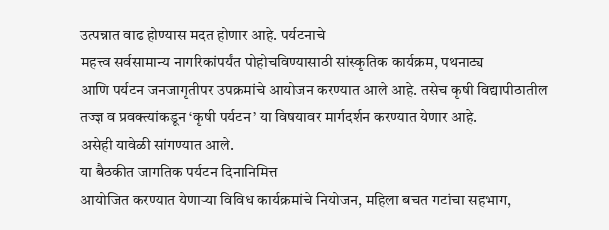उत्पन्नात वाढ होण्यास मदत होणार आहे. पर्यटनाचे
महत्त्व सर्वसामान्य नागरिकांपर्यंत पोहोचविण्यासाठी सांस्कृतिक कार्यक्रम, पथनाट्य
आणि पर्यटन जनजागृतीपर उपक्रमांचे आयोजन करण्यात आले आहे. तसेच कृषी विद्यापीठातील
तज्ज्ञ व प्रवक्त्यांकडून ‘कृषी पर्यटन’ या विषयावर मार्गदर्शन करण्यात येणार आहे.
असेही यावेळी सांगण्यात आले.
या बैठकीत जागतिक पर्यटन दिनानिमित्त
आयोजित करण्यात येणाऱ्या विविध कार्यक्रमांचे नियोजन, महिला बचत गटांचा सहभाग,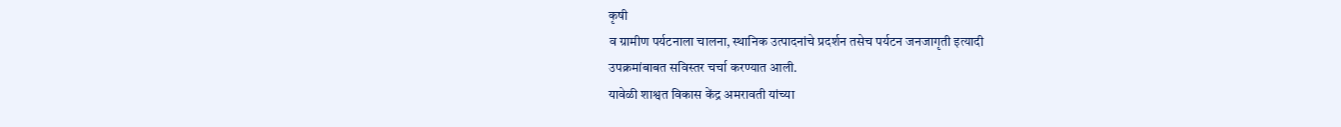कृषी
व ग्रामीण पर्यटनाला चालना, स्थानिक उत्पादनांचे प्रदर्शन तसेच पर्यटन जनजागृती इत्यादी
उपक्रमांबाबत सविस्तर चर्चा करण्यात आली.
यावेळी शाश्वत विकास केंद्र अमरावती यांच्या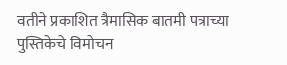वतीने प्रकाशित त्रैमासिक बातमी पत्राच्या पुस्तिकेचे विमोचन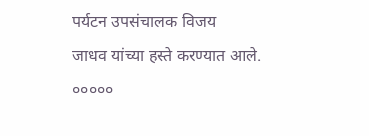पर्यटन उपसंचालक विजय
जाधव यांच्या हस्ते करण्यात आले.
०००००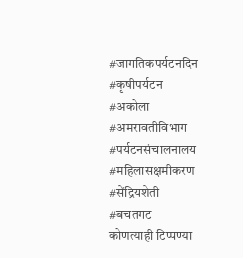#जागतिकपर्यटनदिन
#कृषीपर्यटन
#अकोला
#अमरावतीविभाग
#पर्यटनसंचालनालय
#महिलासक्षमीकरण
#सेंद्रियशेती
#बचतगट
कोणत्याही टिप्पण्या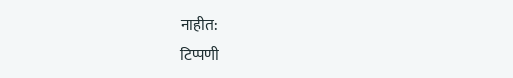नाहीत:
टिप्पणी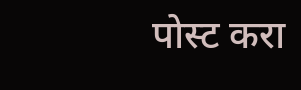पोस्ट करा